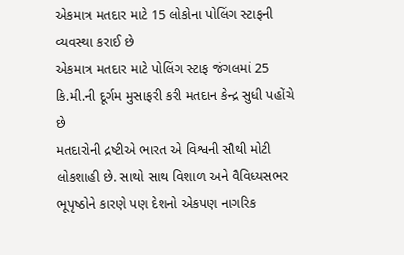એકમાત્ર મતદાર માટે 15 લોકોના પોલિંગ સ્ટાફની વ્યવસ્થા કરાઈ છે
એકમાત્ર મતદાર માટે પોલિંગ સ્ટાફ જંગલમાં 25 કિ.મી.ની દૂર્ગમ મુસાફરી કરી મતદાન કેન્દ્ર સુધી પહોંચે છે
મતદારોની દ્રષ્ટીએ ભારત એ વિશ્વની સૌથી મોટી લોકશાહી છે. સાથો સાથ વિશાળ અને વૈવિધ્યસભર ભૂપૃષ્ઠોને કારણે પણ દેશનો એકપણ નાગરિક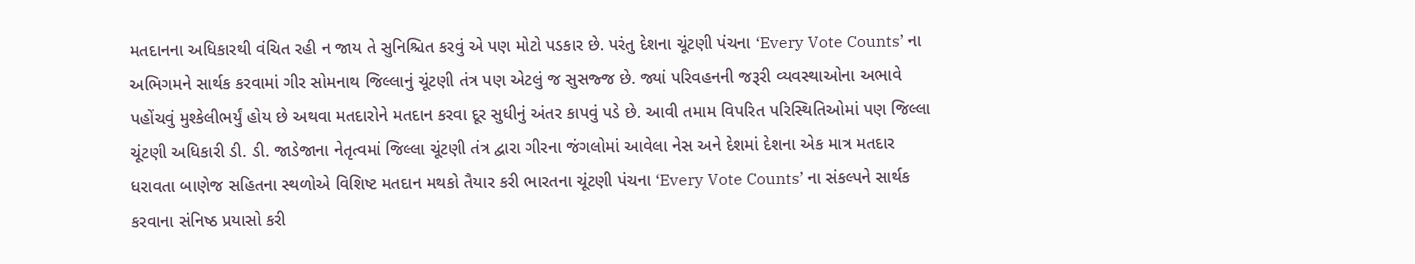મતદાનના અધિકારથી વંચિત રહી ન જાય તે સુનિશ્ચિત કરવું એ પણ મોટો પડકાર છે. પરંતુ દેશના ચૂંટણી પંચના ‘Every Vote Counts’ ના અભિગમને સાર્થક કરવામાં ગીર સોમનાથ જિલ્લાનું ચૂંટણી તંત્ર પણ એટલું જ સુસજ્જ છે. જ્યાં પરિવહનની જરૂરી વ્યવસ્થાઓના અભાવે પહોંચવું મુશ્કેલીભર્યું હોય છે અથવા મતદારોને મતદાન કરવા દૂર સુધીનું અંતર કાપવું પડે છે. આવી તમામ વિપરિત પરિસ્થિતિઓમાં પણ જિલ્લા ચૂંટણી અધિકારી ડી. ડી. જાડેજાના નેતૃત્વમાં જિલ્લા ચૂંટણી તંત્ર દ્વારા ગીરના જંગલોમાં આવેલા નેસ અને દેશમાં દેશના એક માત્ર મતદાર ધરાવતા બાણેજ સહિતના સ્થળોએ વિશિષ્ટ મતદાન મથકો તૈયાર કરી ભારતના ચૂંટણી પંચના ‘Every Vote Counts’ ના સંકલ્પને સાર્થક કરવાના સંનિષ્ઠ પ્રયાસો કરી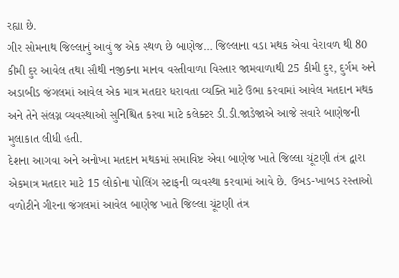રહ્યા છે.
ગીર સોમનાથ જિલ્લાનું આવું જ એક સ્થળ છે બાણેજ… જિલ્લાના વડા મથક એવા વેરાવળ થી 80 કીમી દુર આવેલ તથા સૌથી નજીકના માનવ વસ્તીવાળા વિસ્તાર જામવાળાથી 25 કીમી દુર, દુર્ગમ અને અડાબીડ જંગલમાં આવેલ એક માત્ર મતદાર ધરાવતા વ્યક્તિ માટે ઉભા કરવામાં આવેલ મતદાન મથક અને તેને સંલગ્ન વ્યવસ્થાઓ સુનિશ્ચિત કરવા માટે કલેક્ટર ડી.ડી.જાડેજાએ આજે સવારે બાણેજની મુલાકાત લીધી હતી.
દેશના આગવા અને અનોખા મતદાન મથકમાં સમાવિષ્ટ એવા બાણેજ ખાતે જિલ્લા ચૂંટણી તંત્ર દ્વારા એકમાત્ર મતદાર માટે 15 લોકોના પોલિંગ સ્ટાફની વ્યવસ્થા કરવામાં આવે છે. ઉબડ-ખાબડ રસ્તાઓ વળોટીને ગીરના જંગલમાં આવેલ બાણેજ ખાતે જિલ્લા ચૂંટણી તંત્ર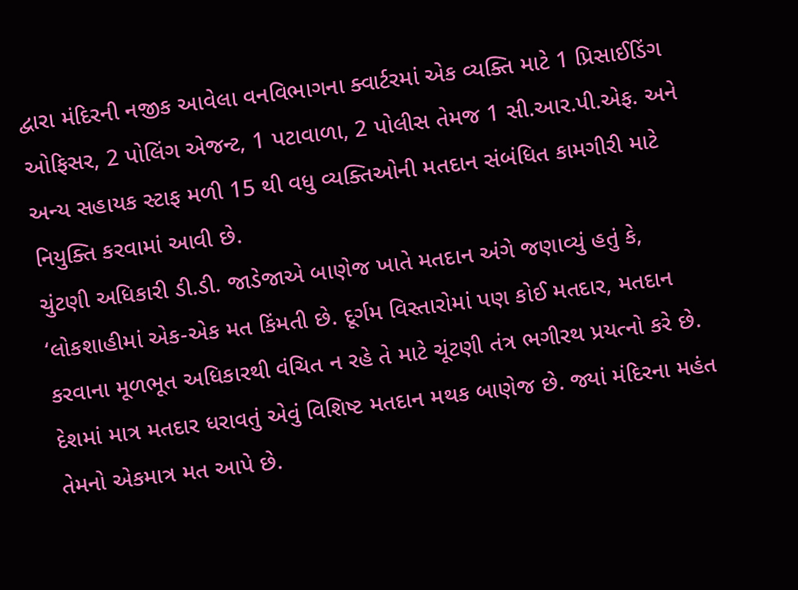દ્વારા મંદિરની નજીક આવેલા વનવિભાગના ક્વાર્ટરમાં એક વ્યક્તિ માટે 1 પ્રિસાઈડિંગ ઓફિસર, 2 પોલિંગ એજન્ટ, 1 પટાવાળા, 2 પોલીસ તેમજ 1 સી.આર.પી.એફ. અને અન્ય સહાયક સ્ટાફ મળી 15 થી વધુ વ્યક્તિઓની મતદાન સંબંધિત કામગીરી માટે નિયુક્તિ કરવામાં આવી છે.
ચુંટણી અધિકારી ડી.ડી. જાડેજાએ બાણેજ ખાતે મતદાન અંગે જણાવ્યું હતું કે, ‘લોકશાહીમાં એક-એક મત કિંમતી છે. દૂર્ગમ વિસ્તારોમાં પણ કોઈ મતદાર, મતદાન કરવાના મૂળભૂત અધિકારથી વંચિત ન રહે તે માટે ચૂંટણી તંત્ર ભગીરથ પ્રયત્નો કરે છે. દેશમાં માત્ર મતદાર ધરાવતું એવું વિશિષ્ટ મતદાન મથક બાણેજ છે. જ્યાં મંદિરના મહંત તેમનો એકમાત્ર મત આપે છે.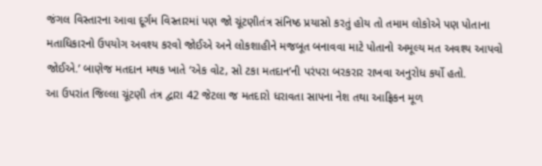જંગલ વિસ્તારના આવા દૂર્ગમ વિસ્તારમાં પણ જો ચૂંટણીતંત્ર સંનિષ્ઠ પ્રયાસો કરતું હોય તો તમામ લોકોએ પણ પોતાના મતાધિકારનો ઉપયોગ અવશ્ય કરવો જોઈએ અને લોકશાહીને મજબૂત બનાવવા માટે પોતાનો અમૂલ્ય મત અવશ્ય આપવો જોઈએ.’ બાણેજ મતદાન મથક ખાતે ‘એક વોટ, સો ટકા મતદાન’ની પરંપરા બરકરાર રાખવા અનુરોધ કર્યો હતો.
આ ઉપરાંત જિલ્લા ચૂંટણી તંત્ર દ્વારા 42 જેટલા જ મતદારો ધરાવતા સાપના નેશ તથા આફ્રિકન મૂળ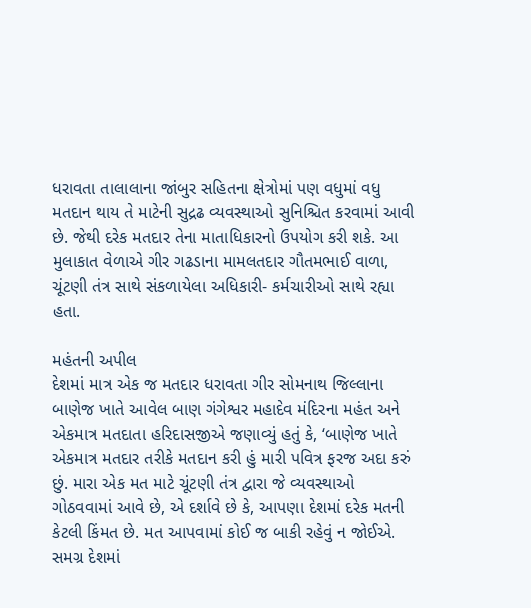ધરાવતા તાલાલાના જાંબુર સહિતના ક્ષેત્રોમાં પણ વધુમાં વધુ મતદાન થાય તે માટેની સુદ્રઢ વ્યવસ્થાઓ સુનિશ્ચિત કરવામાં આવી છે. જેથી દરેક મતદાર તેના માતાધિકારનો ઉપયોગ કરી શકે. આ મુલાકાત વેળાએ ગીર ગઢડાના મામલતદાર ગૌતમભાઈ વાળા, ચૂંટણી તંત્ર સાથે સંકળાયેલા અધિકારી- કર્મચારીઓ સાથે રહ્યા હતા.

મહંતની અપીલ
દેશમાં માત્ર એક જ મતદાર ધરાવતા ગીર સોમનાથ જિલ્લાના બાણેજ ખાતે આવેલ બાણ ગંગેશ્વર મહાદેવ મંદિરના મહંત અને એકમાત્ર મતદાતા હરિદાસજીએ જણાવ્યું હતું કે, ‘બાણેજ ખાતે એકમાત્ર મતદાર તરીકે મતદાન કરી હું મારી પવિત્ર ફરજ અદા કરું છું. મારા એક મત માટે ચૂંટણી તંત્ર દ્વારા જે વ્યવસ્થાઓ ગોઠવવામાં આવે છે, એ દર્શાવે છે કે, આપણા દેશમાં દરેક મતની કેટલી કિંમત છે. મત આપવામાં કોઈ જ બાકી રહેવું ન જોઈએ. સમગ્ર દેશમાં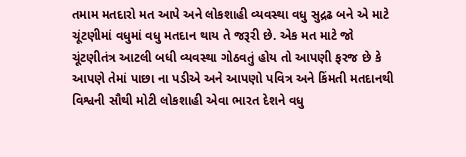તમામ મતદારો મત આપે અને લોકશાહી વ્યવસ્થા વધુ સુદ્રઢ બને એ માટે ચૂંટણીમાં વધુમાં વધુ મતદાન થાય તે જરૂરી છે. એક મત માટે જો ચૂંટણીતંત્ર આટલી બધી વ્યવસ્થા ગોઠવતું હોય તો આપણી ફરજ છે કે આપણે તેમાં પાછા ના પડીએ અને આપણો પવિત્ર અને કિંમતી મતદાનથી વિશ્વની સૌથી મોટી લોકશાહી એવા ભારત દેશને વધુ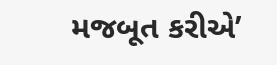મજબૂત કરીએ’